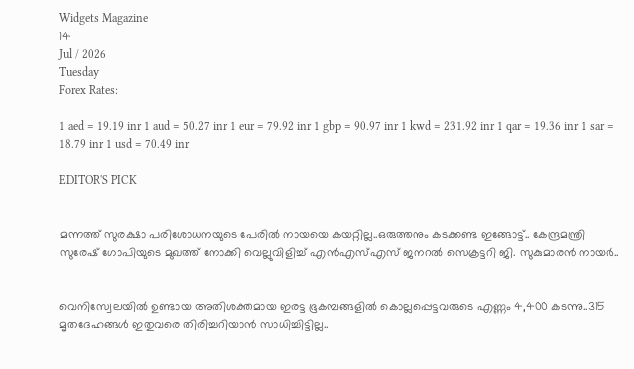Widgets Magazine
14
Jul / 2026
Tuesday
Forex Rates:

1 aed = 19.19 inr 1 aud = 50.27 inr 1 eur = 79.92 inr 1 gbp = 90.97 inr 1 kwd = 231.92 inr 1 qar = 19.36 inr 1 sar = 18.79 inr 1 usd = 70.49 inr

EDITOR'S PICK


മന്നത്ത് സുരക്ഷാ പരിശോധനയുടെ പേരില്‍ നായയെ കയറ്റില്ല..ഒരുത്തനും കടക്കണ്ട ഇങ്ങോട്ട്.. കേന്ദ്രമന്ത്രി സുരേഷ് ഗോപിയുടെ മുഖത്ത് നോക്കി വെല്ലുവിളിച്ച് എന്‍എസ്എസ് ജനറല്‍ സെക്രട്ടറി ജി. സുകുമാരന്‍ നായര്‍..


വെനിസ്വേലയില്‍ ഉണ്ടായ അതിശക്തമായ ഇരട്ട ഭൂകമ്പങ്ങളില്‍ കൊല്ലപ്പെട്ടവരുടെ എണ്ണം 4,400 കടന്നു..315 മൃതദേഹങ്ങള്‍ ഇതുവരെ തിരിച്ചറിയാന്‍ സാധിച്ചിട്ടില്ല..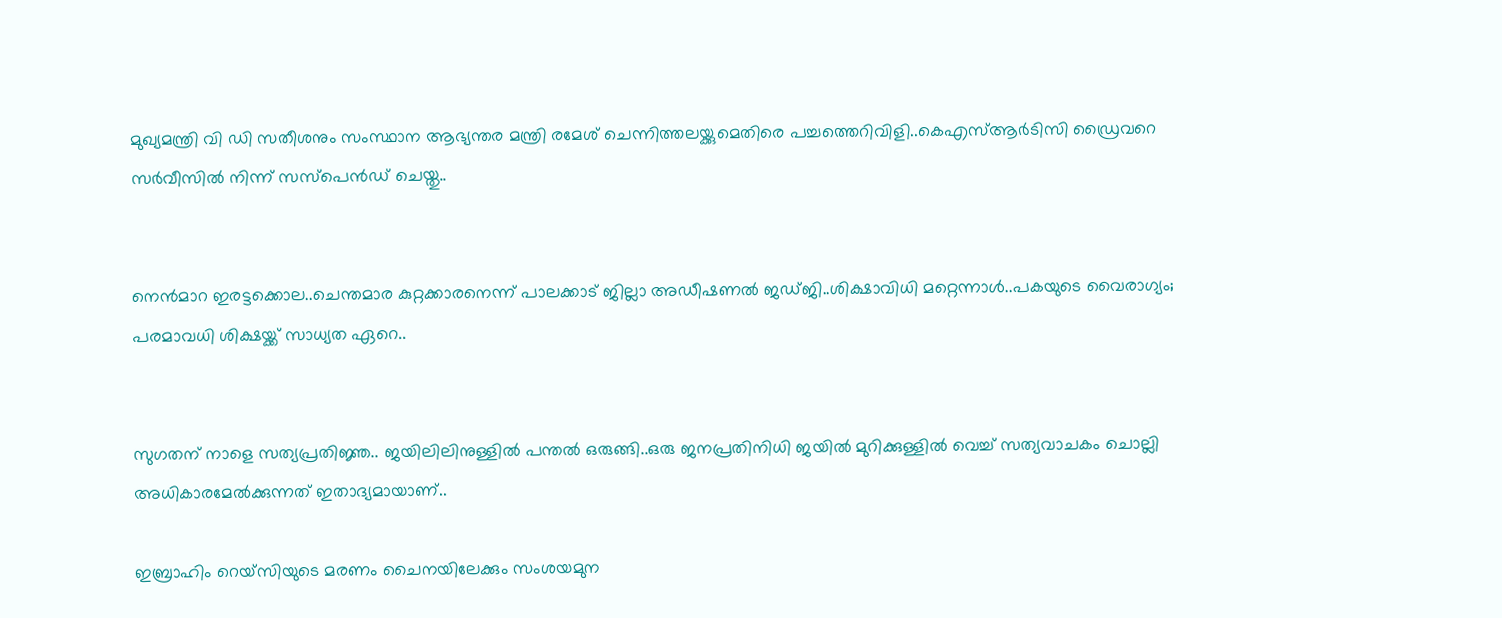മുഖ്യമന്ത്രി വി ഡി സതീശനും സംസ്ഥാന ആഭ്യന്തര മന്ത്രി രമേശ് ചെന്നിത്തലയ്ക്കുമെതിരെ പച്ചത്തെറിവിളി..കെഎസ്ആർടിസി ഡ്രൈവറെ സർവീസിൽ നിന്ന് സസ്പെൻഡ് ചെയ്തു..


നെന്‍മാറ ഇരട്ടക്കൊല..ചെന്തമാര കുറ്റക്കാരനെന്ന് പാലക്കാട് ജില്ലാ അഡീഷണല്‍ ജഡ്ജി..ശിക്ഷാവിധി മറ്റെന്നാള്‍..പകയുടെ വൈരാഗ്യം; പരമാവധി ശിക്ഷയ്ക്ക് സാധ്യത ഏറെ..


സുഗതന് നാളെ സത്യപ്രതിജ്ഞ.. ജയിലിലിനുള്ളിൽ പന്തൽ ഒരുങ്ങി..ഒരു ജനപ്രതിനിധി ജയിൽ മുറിക്കുള്ളിൽ വെച്ച് സത്യവാചകം ചൊല്ലി അധികാരമേൽക്കുന്നത് ഇതാദ്യമായാണ്..

ഇബ്രാഹിം റെയ്‌സിയുടെ മരണം ചൈനയിലേക്കും സംശയമുന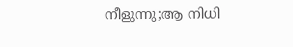നീളുന്നു;ആ നിധി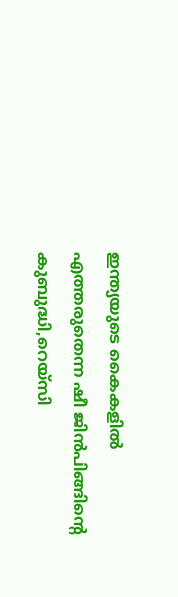ഇന്ത്യയുടെ കൈകളില്‍ എത്തരുതെന്ന ഷീ ജിന്‍പിങ്ങിന്റെ കുബുദ്ധി,റെയ്‌സി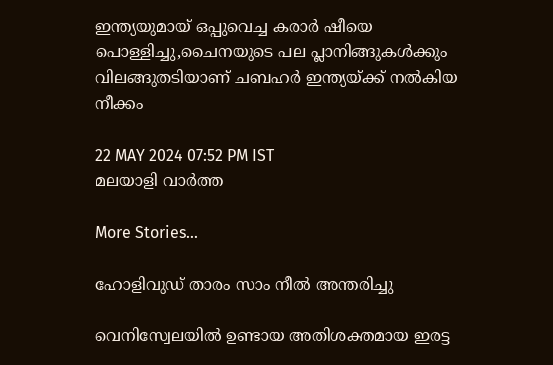ഇന്ത്യയുമായ് ഒപ്പുവെച്ച കരാര്‍ ഷീയെ പൊള്ളിച്ചു,ചൈനയുടെ പല പ്ലാനിങ്ങുകള്‍ക്കും വിലങ്ങുതടിയാണ് ചബഹര്‍ ഇന്ത്യയ്ക്ക് നല്‍കിയ നീക്കം

22 MAY 2024 07:52 PM IST
മലയാളി വാര്‍ത്ത

More Stories...

ഹോളിവുഡ് താരം സാം നീല്‍ അന്തരിച്ചു

വെനിസ്വേലയില്‍ ഉണ്ടായ അതിശക്തമായ ഇരട്ട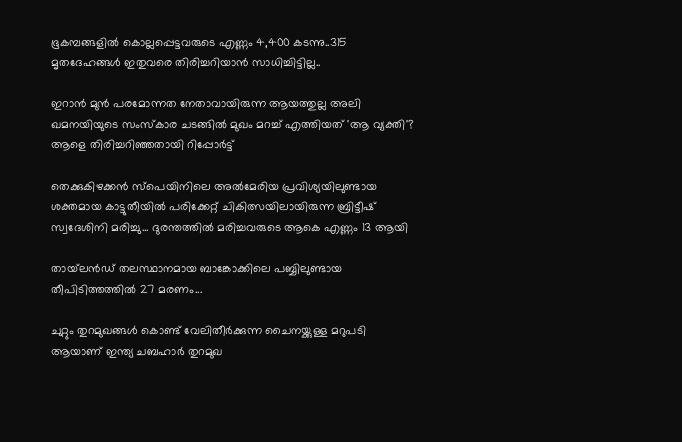ഭൂകമ്പങ്ങളില്‍ കൊല്ലപ്പെട്ടവരുടെ എണ്ണം 4,400 കടന്നു..315 മൃതദേഹങ്ങള്‍ ഇതുവരെ തിരിച്ചറിയാന്‍ സാധിച്ചിട്ടില്ല..

ഇറാൻ മുൻ പരമോന്നത നേതാവായിരുന്ന ആയത്തുല്ല അലി ഖമനയിയുടെ സംസ്കാര ചടങ്ങിൽ മുഖം മറച്ച് എത്തിയത് 'ആ വ്യക്തി'? ആളെ തിരിച്ചറിഞ്ഞതായി റിപ്പോർട്ട്

തെക്കുകിഴക്കൻ സ്പെയിനിലെ അൽമേരിയ പ്രവിശ്യയിലുണ്ടായ ശക്തമായ കാട്ടുതീയിൽ പരിക്കേറ്റ് ചികിത്സയിലായിരുന്ന ബ്രിട്ടീഷ് സ്വദേശിനി മരിച്ചു... ദുരന്തത്തിൽ മരിച്ചവരുടെ ആകെ എണ്ണം 13 ആയി

തായ്‌ലൻഡ് തലസ്ഥാനമായ ബാങ്കോക്കിലെ പബ്ബിലുണ്ടായ തീപിടിത്തത്തിൽ 27 മരണം...

ചുറ്റും തുറമുഖങ്ങള്‍ കൊണ്ട് വേലിതീര്‍ക്കുന്ന ചൈനയ്ക്കുള്ള മറുപടി ആയാണ് ഇന്ത്യ ചബഹാര്‍ തുറമുഖ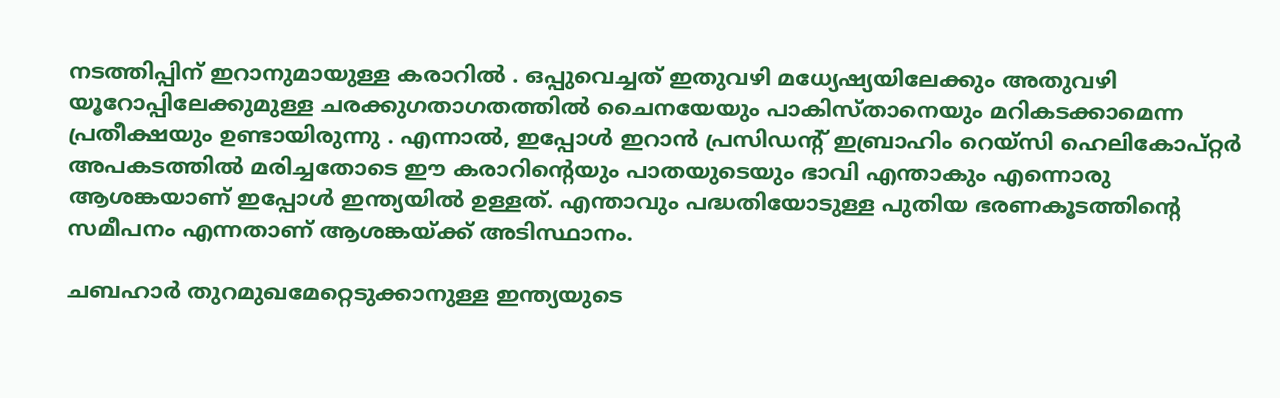നടത്തിപ്പിന് ഇറാനുമായുള്ള കരാറില്‍ . ഒപ്പുവെച്ചത് ഇതുവഴി മധ്യേഷ്യയിലേക്കും അതുവഴി യൂറോപ്പിലേക്കുമുള്ള ചരക്കുഗതാഗതത്തില്‍ ചൈനയേയും പാകിസ്താനെയും മറികടക്കാമെന്ന പ്രതീക്ഷയും ഉണ്ടായിരുന്നു . എന്നാല്‍, ഇപ്പോള്‍ ഇറാന്‍ പ്രസിഡന്റ് ഇബ്രാഹിം റെയ്‌സി ഹെലികോപ്റ്റര്‍ അപകടത്തില്‍ മരിച്ചതോടെ ഈ കരാറിന്റെയും പാതയുടെയും ഭാവി എന്താകും എന്നൊരു ആശങ്കയാണ് ഇപ്പോള്‍ ഇന്ത്യയില്‍ ഉള്ളത്. എന്താവും പദ്ധതിയോടുള്ള പുതിയ ഭരണകൂടത്തിന്റെ സമീപനം എന്നതാണ് ആശങ്കയ്ക്ക് അടിസ്ഥാനം.

ചബഹാര്‍ തുറമുഖമേറ്റെടുക്കാനുള്ള ഇന്ത്യയുടെ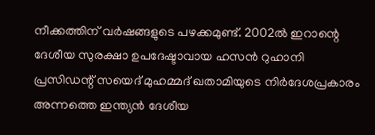നീക്കത്തിന് വര്‍ഷങ്ങളുടെ പഴക്കമുണ്ട്. 2002ല്‍ ഇറാന്റെ ദേശീയ സുരക്ഷാ ഉപദേഷ്ടാവായ ഹസന്‍ റുഹാനി പ്രസിഡന്റ് സയെദ് മുഹമ്മദ് ഖതാമിയുടെ നിര്‍ദേശപ്രകാരം അന്നത്തെ ഇന്ത്യന്‍ ദേശീയ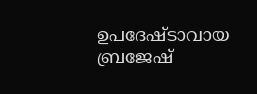ഉപദേഷ്ടാവായ ബ്രജേഷ്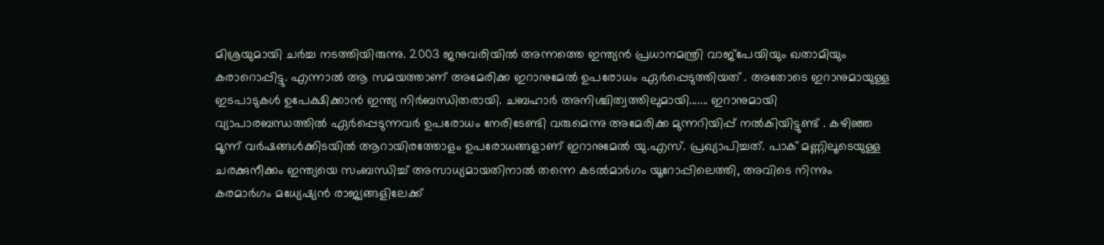മിശ്രയുമായി ചര്‍ച്ച നടത്തിയിരുന്നു. 2003 ജനുവരിയില്‍ അന്നത്തെ ഇന്ത്യന്‍ പ്രധാനമന്ത്രി വാജ്‌പേയിയും ഖതാമിയും കരാറൊപ്പിട്ടു. എന്നാല്‍ ആ സമയത്താണ് അമേരിക്ക ഇറാനുമേല്‍ ഉപരോധം ഏര്‍പ്പെടുത്തിയത് . അതോടെ ഇറാനുമായുള്ള ഇടപാടുകള്‍ ഉപേക്ഷിക്കാന്‍ ഇന്ത്യ നിര്‍ബന്ധിതരായി. ചബഹാര്‍ അനിശ്ചിത്വത്തിലുമായി....... ഇറാനുമായി വ്യാപാരബന്ധത്തില്‍ ഏര്‍പ്പെടുന്നവര്‍ ഉപരോധം നേരിടേണ്ടി വരുമെന്നു അമേരിക്ക മുന്നറിയിപ്പ് നല്‍കിയിട്ടുണ്ട് . കഴിഞ്ഞ മൂന്ന് വര്‍ഷങ്ങള്‍ക്കിടയില്‍ ആറായിരത്തോളം ഉപരോധങ്ങളാണ് ഇറാനുമേല്‍ യു.എസ്. പ്രഖ്യാപിച്ചത്. പാക് മണ്ണിലൂടെയുള്ള ചരക്കുനീക്കം ഇന്ത്യയെ സംബന്ധിച്ച് അസാധ്യമായതിനാല്‍ തന്നെ കടല്‍മാര്‍ഗം യൂറോപ്പിലെത്തി, അവിടെ നിന്നും കരമാര്‍ഗം മധ്യേഷ്യന്‍ രാജ്യങ്ങളിലേക്ക്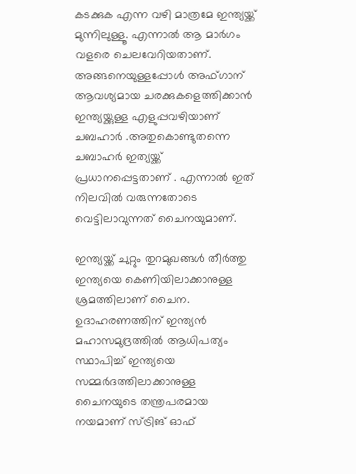കടക്കുക എന്ന വഴി മാത്രമേ ഇന്ത്യയ്ക്ക് മുന്നിലുള്ളൂ. എന്നാല്‍ ആ മാര്‍ഗം വളരെ ചെലവേറിയതാണ്. അങ്ങനെയുള്ളപ്പോള്‍ അഫ്ഗാന് ആവശ്യമായ ചരക്കുകളെത്തിക്കാന്‍ ഇന്ത്യയ്ക്കുള്ള എളുപ്പവഴിയാണ് ചബഹാര്‍ .അതുകൊണ്ടുതന്നെ ചബാഹര്‍ ഇത്യയ്ക്ക് പ്രധാനപ്പെട്ടതാണ് . എന്നാല്‍ ഇത് നിലവില്‍ വരുന്നതോടെ വെട്ടിലാവുന്നത് ചൈനയുമാണ്.

ഇന്ത്യയ്ക്ക് ചുറ്റും തുറമുഖങ്ങള്‍ തീര്‍ത്തു ഇന്ത്യയെ കെണിയിലാക്കാനുള്ള ശ്രമത്തിലാണ് ചൈന. ഉദാഹരണത്തിന് ഇന്ത്യന്‍ മഹാസമുദ്രത്തില്‍ ആധിപത്യം സ്ഥാപിച്ച് ഇന്ത്യയെ സമ്മര്‍ദത്തിലാക്കാനുള്ള ചൈനയുടെ തന്ത്രപരമായ നയമാണ് സ്ട്രിങ് ഓഫ്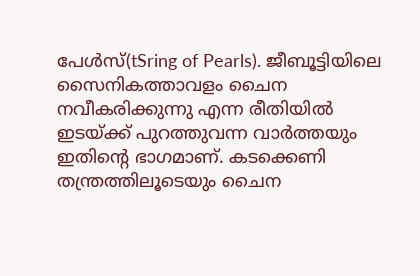പേള്‍സ്(tSring of Pearls). ജീബൂട്ടിയിലെ സൈനികത്താവളം ചൈന നവീകരിക്കുന്നു എന്ന രീതിയില്‍ ഇടയ്ക്ക് പുറത്തുവന്ന വാര്‍ത്തയും ഇതിന്റെ ഭാഗമാണ്. കടക്കെണി തന്ത്രത്തിലൂടെയും ചൈന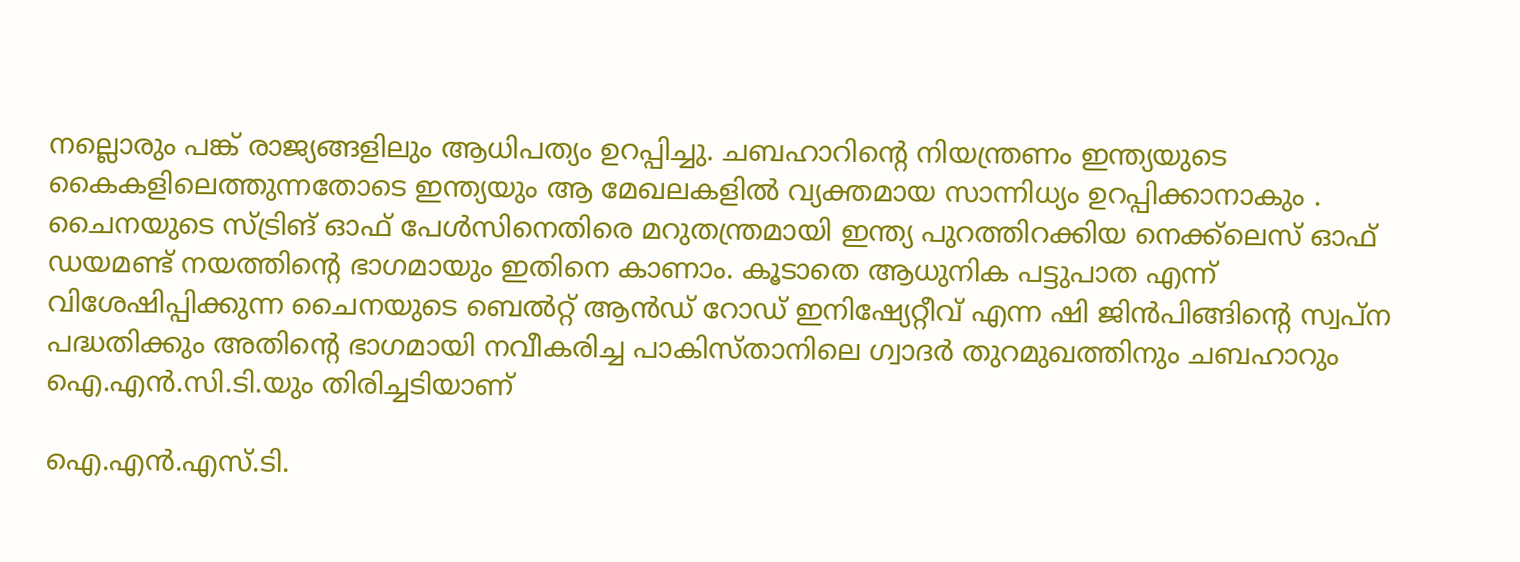നല്ലൊരും പങ്ക് രാജ്യങ്ങളിലും ആധിപത്യം ഉറപ്പിച്ചു. ചബഹാറിന്റെ നിയന്ത്രണം ഇന്ത്യയുടെ കൈകളിലെത്തുന്നതോടെ ഇന്ത്യയും ആ മേഖലകളില്‍ വ്യക്തമായ സാന്നിധ്യം ഉറപ്പിക്കാനാകും . ചൈനയുടെ സ്ട്രിങ് ഓഫ് പേള്‍സിനെതിരെ മറുതന്ത്രമായി ഇന്ത്യ പുറത്തിറക്കിയ നെക്ക്‌ലെസ് ഓഫ് ഡയമണ്ട് നയത്തിന്റെ ഭാഗമായും ഇതിനെ കാണാം. കൂടാതെ ആധുനിക പട്ടുപാത എന്ന് വിശേഷിപ്പിക്കുന്ന ചൈനയുടെ ബെല്‍റ്റ് ആന്‍ഡ് റോഡ് ഇനിഷ്യേറ്റീവ് എന്ന ഷി ജിന്‍പിങ്ങിന്റെ സ്വപ്ന പദ്ധതിക്കും അതിന്റെ ഭാഗമായി നവീകരിച്ച പാകിസ്താനിലെ ഗ്വാദര്‍ തുറമുഖത്തിനും ചബഹാറും ഐ.എന്‍.സി.ടി.യും തിരിച്ചടിയാണ്

ഐ.എന്‍.എസ്.ടി.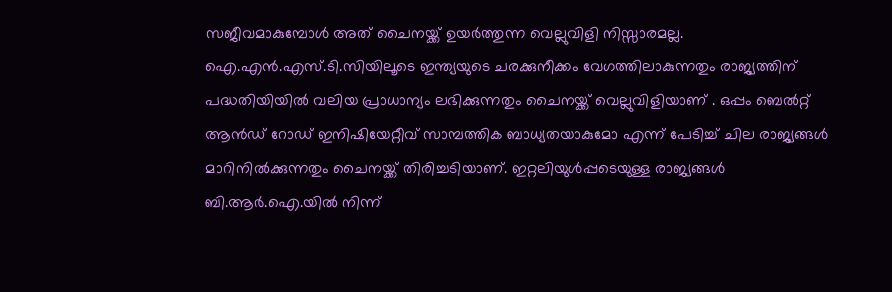സജീവമാകുമ്പോള്‍ അത് ചൈനയ്ക്ക് ഉയര്‍ത്തുന്ന വെല്ലുവിളി നിസ്സാരമല്ല. ഐ.എന്‍.എസ്.ടി.സിയിലൂടെ ഇന്ത്യയുടെ ചരക്കുനീക്കം വേഗത്തിലാകുന്നതും രാജ്യത്തിന് പദ്ധതിയിയില്‍ വലിയ പ്രാധാന്യം ലഭിക്കുന്നതും ചൈനയ്ക്ക് വെല്ലുവിളിയാണ് . ഒപ്പം ബെല്‍റ്റ് ആന്‍ഡ് റോഡ് ഇനിഷിയേറ്റീവ് സാമ്പത്തിക ബാധ്യതയാകുമോ എന്ന് പേടിച്ച് ചില രാജ്യങ്ങള്‍ മാറിനില്‍ക്കുന്നതും ചൈനയ്ക്ക് തിരിച്ചടിയാണ്. ഇറ്റലിയുള്‍പ്പടെയുള്ള രാജ്യങ്ങള്‍ ബി.ആര്‍.ഐ.യില്‍ നിന്ന്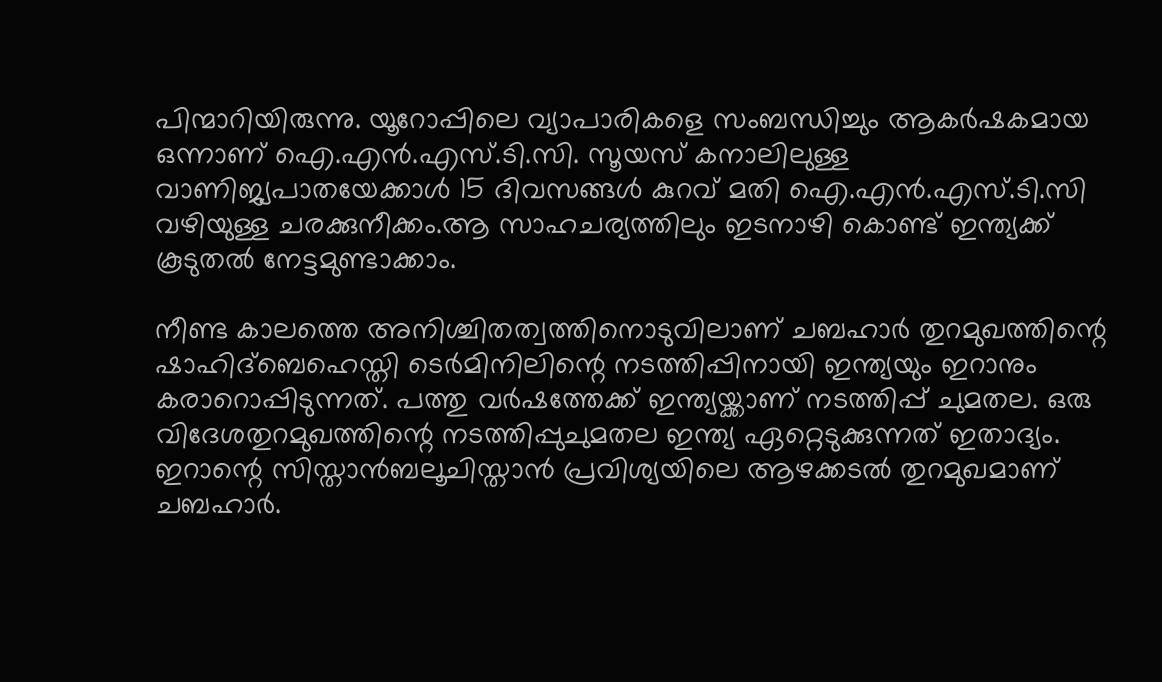പിന്മാറിയിരുന്നു. യൂറോപ്പിലെ വ്യാപാരികളെ സംബന്ധിച്ചും ആകര്‍ഷകമായ ഒന്നാണ് ഐ.എന്‍.എസ്.ടി.സി. സൂയസ് കനാലിലുള്ള വാണിജ്യപാതയേക്കാള്‍ 15 ദിവസങ്ങള്‍ കുറവ് മതി ഐ.എന്‍.എസ്.ടി.സി വഴിയുള്ള ചരക്കുനീക്കം.ആ സാഹചര്യത്തിലും ഇടനാഴി കൊണ്ട് ഇന്ത്യക്ക് കൂടുതല്‍ നേട്ടമുണ്ടാക്കാം.

നീണ്ട കാലത്തെ അനിശ്ചിതത്വത്തിനൊടുവിലാണ് ചബഹാര്‍ തുറമുഖത്തിന്റെ ഷാഹിദ്‌ബെഹെസ്തി ടെര്‍മിനിലിന്റെ നടത്തിപ്പിനായി ഇന്ത്യയും ഇറാനും കരാറൊപ്പിടുന്നത്. പത്തു വര്‍ഷത്തേക്ക് ഇന്ത്യയ്ക്കാണ് നടത്തിപ്പ് ചുമതല. ഒരു വിദേശതുറമുഖത്തിന്റെ നടത്തിപ്പുചുമതല ഇന്ത്യ ഏറ്റെടുക്കുന്നത് ഇതാദ്യം. ഇറാന്റെ സിസ്താന്‍ബലൂചിസ്താന്‍ പ്രവിശ്യയിലെ ആഴക്കടല്‍ തുറമുഖമാണ് ചബഹാര്‍.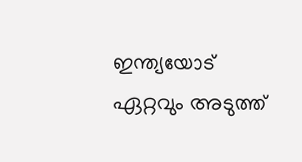ഇന്ത്യയോട് ഏറ്റവും അടുത്ത്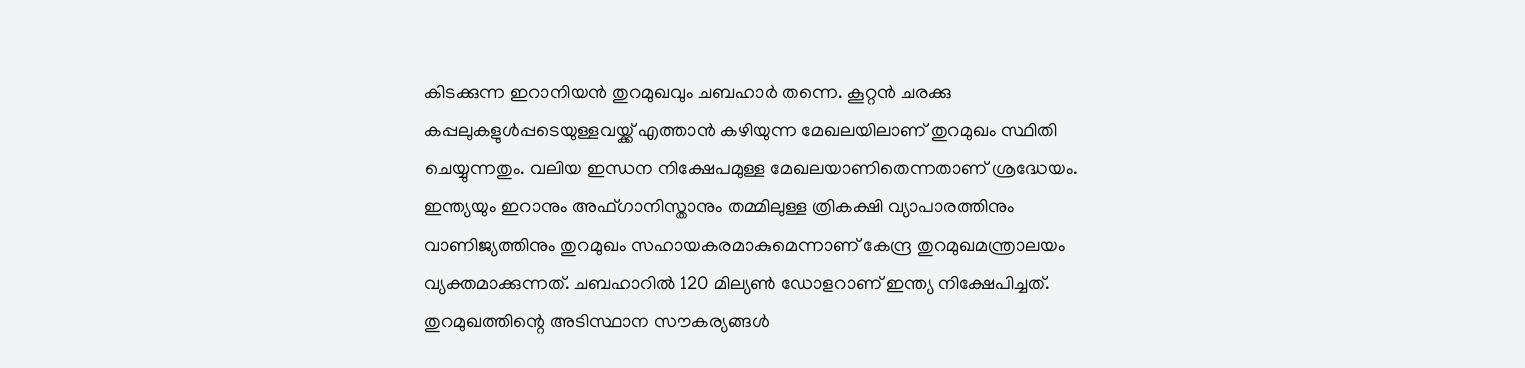കിടക്കുന്ന ഇറാനിയന്‍ തുറമുഖവും ചബഹാര്‍ തന്നെ. കൂറ്റന്‍ ചരക്കു കപ്പലുകളുള്‍പ്പടെയുള്ളവയ്ക്ക് എത്താന്‍ കഴിയുന്ന മേഖലയിലാണ് തുറമുഖം സ്ഥിതി ചെയ്യുന്നതും. വലിയ ഇന്ധന നിക്ഷേപമുള്ള മേഖലയാണിതെന്നതാണ് ശ്രദ്ധേയം. ഇന്ത്യയും ഇറാനും അഫ്ഗാനിസ്താനും തമ്മിലുള്ള ത്രികക്ഷി വ്യാപാരത്തിനും വാണിജ്യത്തിനും തുറമുഖം സഹായകരമാകുമെന്നാണ് കേന്ദ്ര തുറമുഖമന്ത്രാലയം വ്യക്തമാക്കുന്നത്. ചബഹാറില്‍ 120 മില്യണ്‍ ഡോളറാണ് ഇന്ത്യ നിക്ഷേപിച്ചത്. തുറമുഖത്തിന്റെ അടിസ്ഥാന സൗകര്യങ്ങള്‍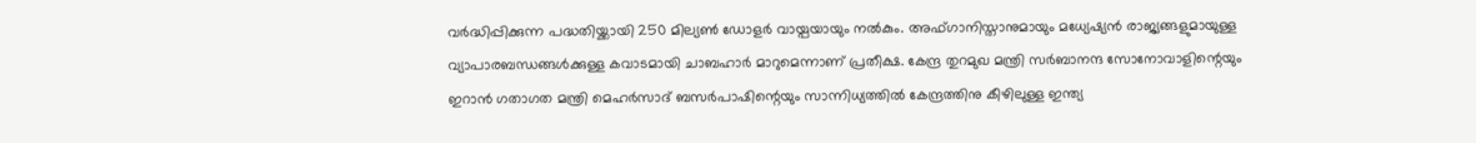വര്‍ദ്ധിപ്പിക്കുന്ന പദ്ധതിയ്ക്കായി 250 മില്യണ്‍ ഡോളര്‍ വായ്പയായും നല്‍കും. അഫ്ഗാനിസ്താനുമായും മധ്യേഷ്യന്‍ രാജ്യങ്ങളുമായുള്ള വ്യാപാരബന്ധങ്ങള്‍ക്കുള്ള കവാടമായി ചാബഹാര്‍ മാറുമെന്നാണ് പ്രതീക്ഷ. കേന്ദ്ര തുറമുഖ മന്ത്രി സര്‍ബാനന്ദ സോനോവാളിന്റെയും ഇറാന്‍ ഗതാഗത മന്ത്രി മെഹര്‍സാദ് ബസര്‍പാഷിന്റെയും സാന്നിധ്യത്തില്‍ കേന്ദ്രത്തിനു കീഴിലുള്ള ഇന്ത്യ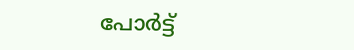പോര്‍ട്ട്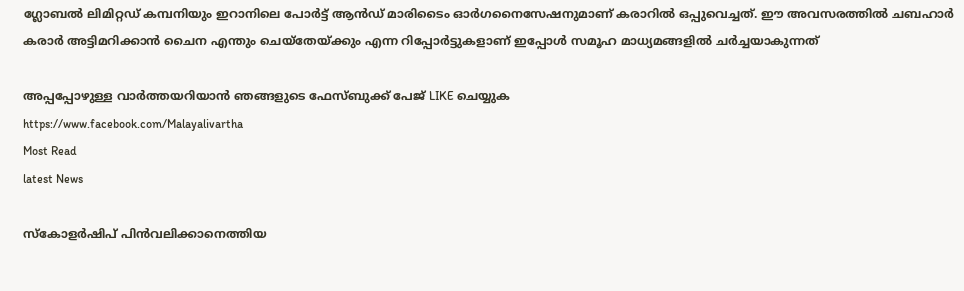ഗ്ലോബല്‍ ലിമിറ്റഡ് കമ്പനിയും ഇറാനിലെ പോര്‍ട്ട് ആന്‍ഡ് മാരിടൈം ഓര്‍ഗനൈസേഷനുമാണ് കരാറില്‍ ഒപ്പുവെച്ചത്. ഈ അവസരത്തില്‍ ചബഹാര്‍ കരാര്‍ അട്ടിമറിക്കാന്‍ ചൈന എന്തും ചെയ്‌തേയ്ക്കും എന്ന റിപ്പോര്‍ട്ടുകളാണ് ഇപ്പോള്‍ സമൂഹ മാധ്യമങ്ങളില്‍ ചര്‍ച്ചയാകുന്നത്

അപ്പപ്പോഴുള്ള വാര്‍ത്തയറിയാന്‍ ഞങ്ങളുടെ ഫേസ്‌ബുക്ക്‌ പേജ് LIKE ചെയ്യുക
https://www.facebook.com/Malayalivartha
Most Read
latest News

സ്‌കോളര്‍ഷിപ് പിന്‍വലിക്കാനെത്തിയ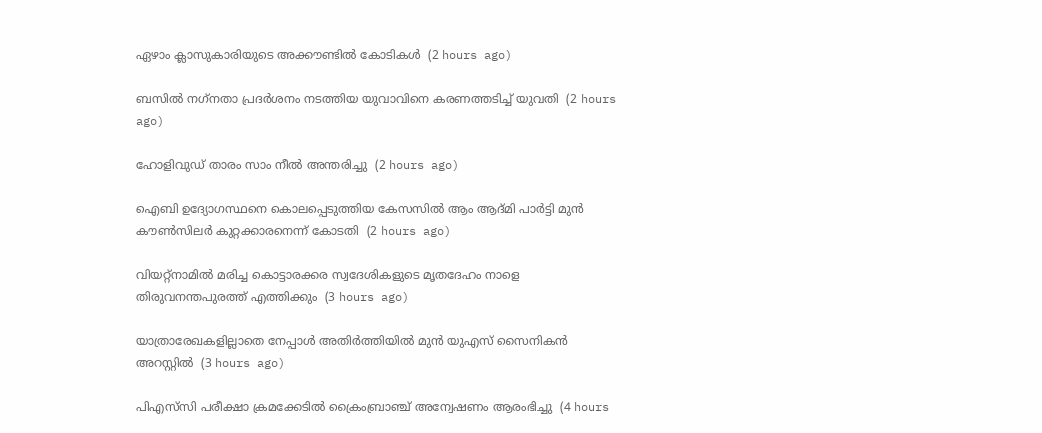ഏഴാം ക്ലാസുകാരിയുടെ അക്കൗണ്ടില്‍ കോടികള്‍  (2 hours ago)

ബസില്‍ നഗ്‌നതാ പ്രദര്‍ശനം നടത്തിയ യുവാവിനെ കരണത്തടിച്ച് യുവതി  (2 hours ago)

ഹോളിവുഡ് താരം സാം നീല്‍ അന്തരിച്ചു  (2 hours ago)

ഐബി ഉദ്യോഗസ്ഥനെ കൊലപ്പെടുത്തിയ കേസസില്‍ ആം ആദ്മി പാര്‍ട്ടി മുന്‍ കൗണ്‍സിലര്‍ കുറ്റക്കാരനെന്ന് കോടതി  (2 hours ago)

വിയറ്റ്‌നാമില്‍ മരിച്ച കൊട്ടാരക്കര സ്വദേശികളുടെ മൃതദേഹം നാളെ തിരുവനന്തപുരത്ത് എത്തിക്കും  (3 hours ago)

യാത്രാരേഖകളില്ലാതെ നേപ്പാള്‍ അതിര്‍ത്തിയില്‍ മുന്‍ യുഎസ് സൈനികന്‍ അറസ്റ്റില്‍  (3 hours ago)

പിഎസ്‌സി പരീക്ഷാ ക്രമക്കേടില്‍ ക്രൈംബ്രാഞ്ച് അന്വേഷണം ആരംഭിച്ചു  (4 hours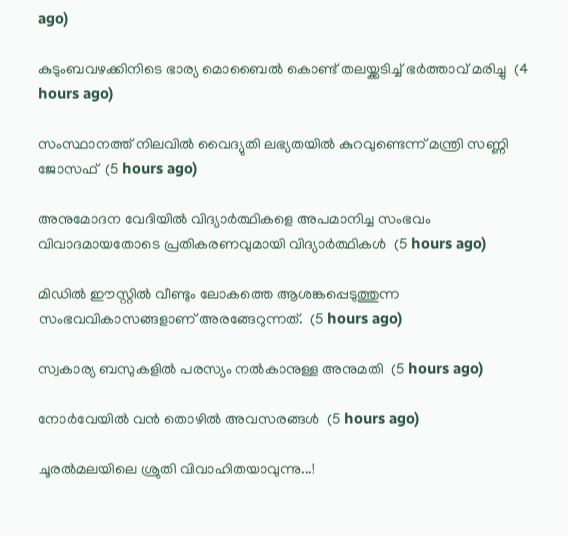ago)

കുടുംബവഴക്കിനിടെ ഭാര്യ മൊബൈല്‍ കൊണ്ട് തലയ്ക്കടിച്ച് ഭര്‍ത്താവ് മരിച്ചു  (4 hours ago)

സംസ്ഥാനത്ത് നിലവിൽ വൈദ്യുതി ലഭ്യതയിൽ കുറവുണ്ടെന്ന് മന്ത്രി സണ്ണി ജോസഫ്  (5 hours ago)

അനുമോദന വേദിയിൽ വിദ്യാർത്ഥികളെ അപമാനിച്ച സംഭവം വിവാദമായതോടെ പ്രതികരണവുമായി വിദ്യാർത്ഥികൾ  (5 hours ago)

മിഡിൽ ഈസ്റ്റിൽ വീണ്ടും ലോകത്തെ ആശങ്കപ്പെടുത്തുന്ന സംഭവവികാസങ്ങളാണ് അരങ്ങേറുന്നത്.  (5 hours ago)

സ്വകാര്യ ബസുകളില്‍ പരസ്യം നല്‍കാനുള്ള അനുമതി  (5 hours ago)

നോർവേയിൽ വൻ തൊഴിൽ അവസരങ്ങൾ  (5 hours ago)

ചൂരൽമലയിലെ ശ്രുതി വിവാഹിതയാവുന്നു...!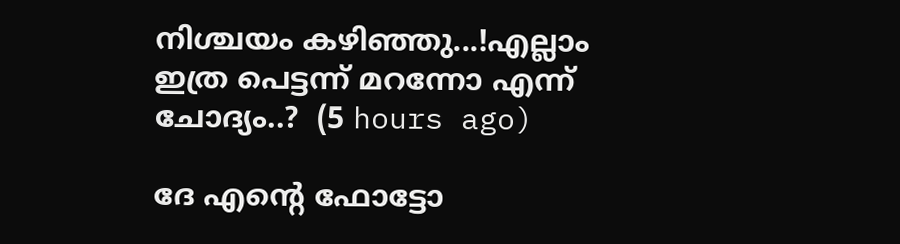നിശ്ചയം കഴിഞ്ഞു...!എല്ലാം ഇത്ര പെട്ടന്ന് മറന്നോ എന്ന് ചോദ്യം..?  (5 hours ago)

ദേ എന്റെ ഫോട്ടോ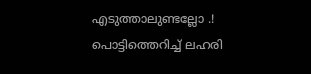എടുത്താലുണ്ടല്ലോ .! പൊട്ടിത്തെറിച്ച് ലഹരി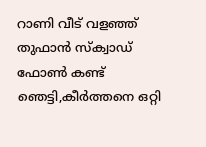റാണി വീട് വളഞ്ഞ് തുഫാൻ സ്‌ക്വാഡ് ഫോൺ കണ്ട് ഞെട്ടി,കീർത്തനെ ഒറ്റി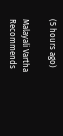(5 hours ago)

Malayali Vartha Recommends